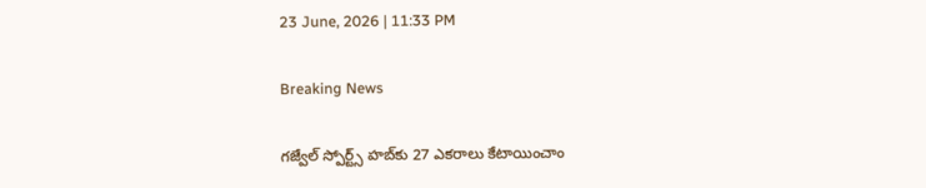23 June, 2026 | 11:33 PM

Breaking News

గజ్వేల్ స్పోర్ట్స్ హబ్‌కు 27 ఎకరాలు కేటాయించాం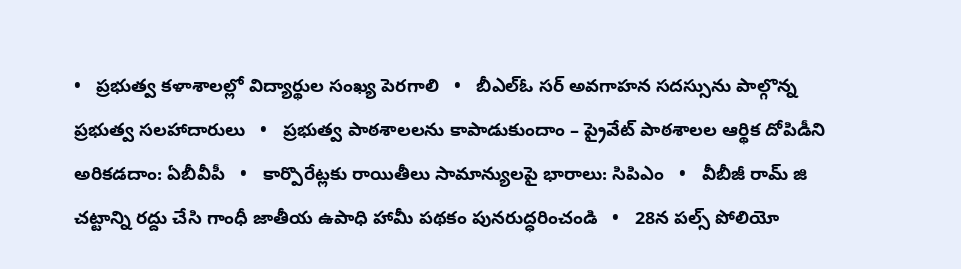•   ప్రభుత్వ కళాశాలల్లో విద్యార్థుల సంఖ్య పెరగాలి   •   బీఎల్ఓ సర్ అవగాహన సదస్సును పాల్గొన్న ప్రభుత్వ సలహాదారులు   •   ప్రభుత్వ పాఠశాలలను కాపాడుకుందాం – ప్రైవేట్ పాఠశాలల ఆర్థిక దోపిడీని అరికడదాం: ఏబీవీపీ   •   కార్పొరేట్లకు రాయితీలు సామాన్యులపై భారాలు: సిపిఎం   •   వీబీజీ రామ్ జి చట్టాన్ని రద్దు చేసి గాంధీ జాతీయ ఉపాధి హామీ పథకం పునరుద్ధరించండి   •   28న పల్స్ పోలియో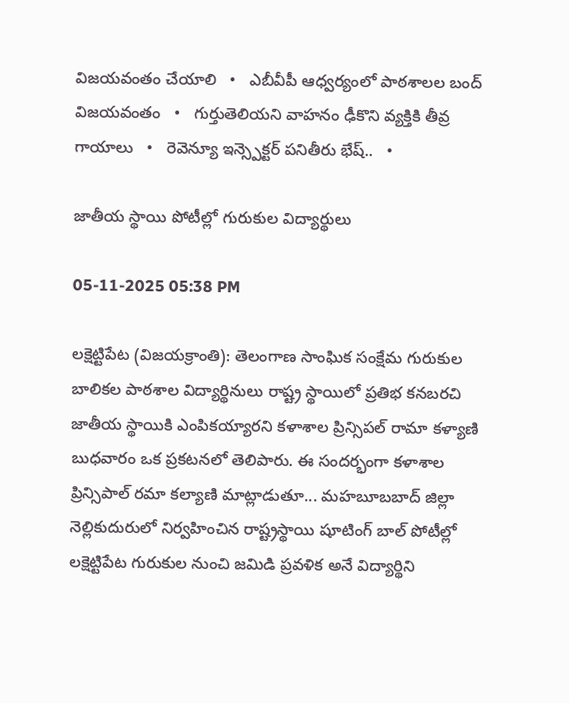విజయవంతం చేయాలి   •   ఎబీవీపీ ఆధ్వర్యంలో పాఠశాలల బంద్ విజయవంతం   •   గుర్తుతెలియని వాహనం ఢీకొని వ్యక్తికి తీవ్ర గాయాలు   •   రెవెన్యూ ఇన్స్పెక్టర్ పనితీరు భేష్..   •

జాతీయ స్థాయి పోటీల్లో గురుకుల విద్యార్థులు

05-11-2025 05:38 PM

లక్షెట్టిపేట (విజయక్రాంతి): తెలంగాణ సాంఘిక సంక్షేమ గురుకుల బాలికల పాఠశాల విద్యార్థినులు రాష్ట్ర స్థాయిలో ప్రతిభ కనబరచి జాతీయ స్థాయికి ఎంపికయ్యారని కళాశాల ప్రిన్సిపల్ రామా కళ్యాణి బుధవారం ఒక ప్రకటనలో తెలిపారు. ఈ సందర్భంగా కళాశాల ప్రిన్సిపాల్ రమా కల్యాణి మాట్లాడుతూ... మహబూబబాద్ జిల్లా నెల్లికుదురులో నిర్వహించిన రాష్ట్రస్థాయి షూటింగ్ బాల్ పోటీల్లో లక్షెట్టిపేట గురుకుల నుంచి జమిడి ప్రవళిక అనే విద్యార్థిని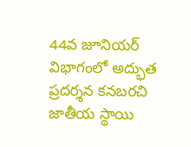44వ జూనియర్ విభాగంలో అద్భుత ప్రదర్శన కనబరచి జాతీయ స్థాయి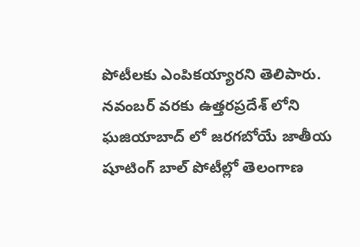పోటీలకు ఎంపికయ్యారని తెలిపారు. నవంబర్ వరకు ఉత్తరప్రదేశ్ లోని ఘజియాబాద్ లో జరగబోయే జాతీయ షూటింగ్ బాల్ పోటీల్లో తెలంగాణ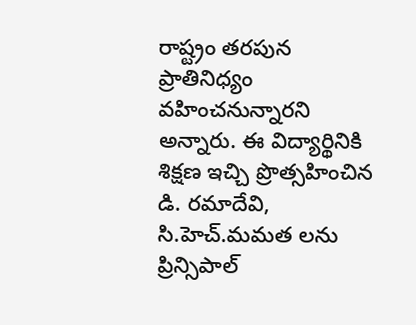రాష్ట్రం తరపున ప్రాతినిధ్యం వహించనున్నారని అన్నారు. ఈ విద్యార్థినికి శిక్షణ ఇచ్చి ప్రొత్సహించిన డి. రమాదేవి, సి.హెచ్.మమత లను ప్రిన్సిపాల్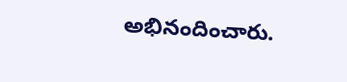అభినందించారు.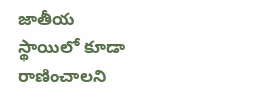జాతీయ స్థాయిలో కూడా రాణించాలని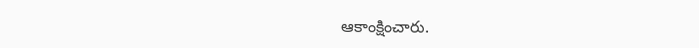ఆకాంక్షించారు.